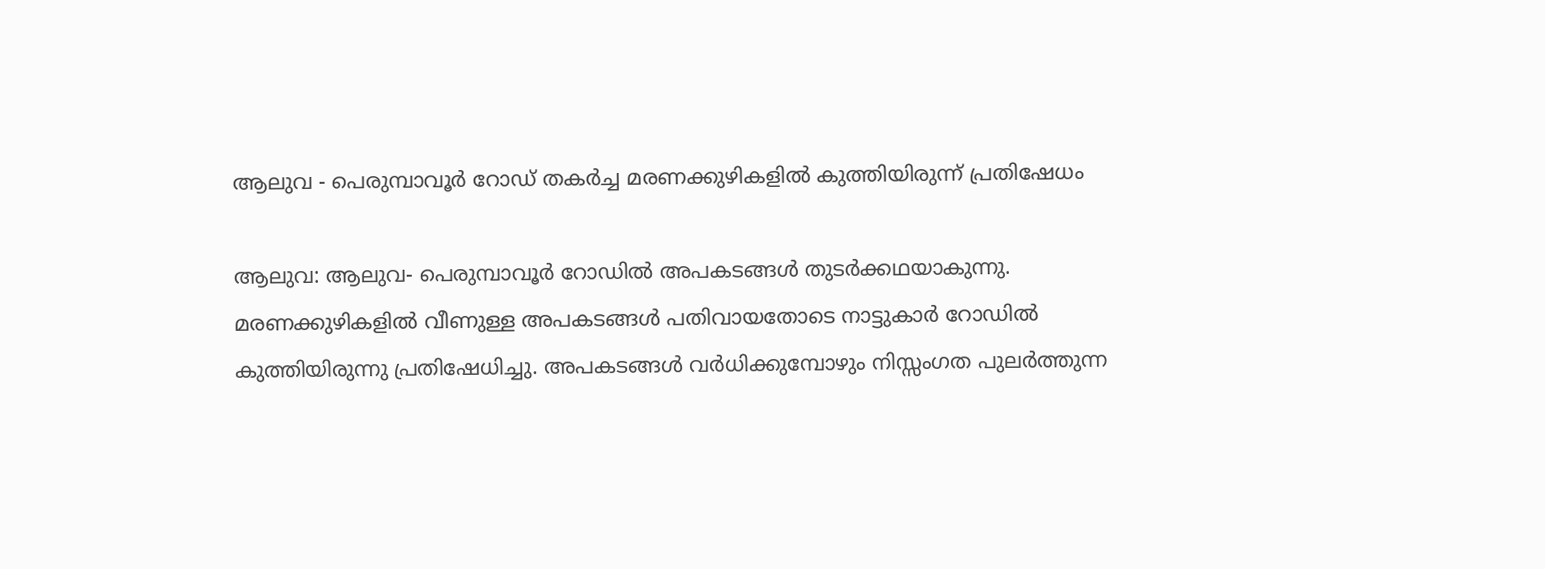ആലുവ - പെരുമ്പാവൂർ റോഡ് തകർച്ച മരണക്കുഴികളിൽ കുത്തിയിരുന്ന് പ്രതിഷേധം

ആലുവ: ആലുവ- പെരുമ്പാവൂർ റോഡിൽ അപകടങ്ങൾ തുടർക്കഥയാകുന്നു. മരണക്കുഴികളിൽ വീണുള്ള അപകടങ്ങൾ പതിവായതോടെ നാട്ടുകാർ റോഡിൽ കുത്തിയിരുന്നു പ്രതിഷേധിച്ചു. അപകടങ്ങൾ വർധിക്കുമ്പോഴും നിസ്സംഗത പുലർത്തുന്ന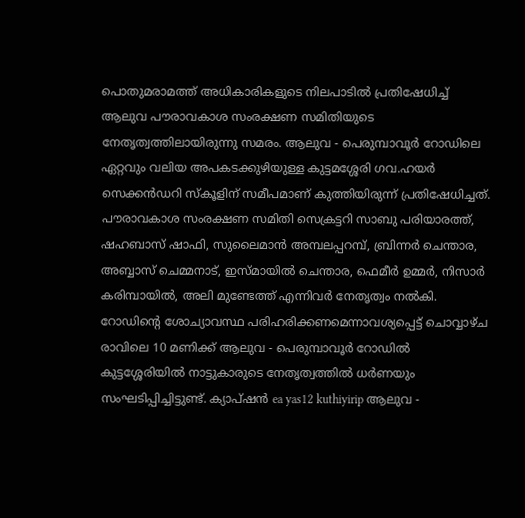പൊതുമരാമത്ത് അധികാരികളുടെ നിലപാടിൽ പ്രതിഷേധിച്ച് ആലുവ പൗരാവകാശ സംരക്ഷണ സമിതിയുടെ നേതൃത്വത്തിലായിരുന്നു സമരം. ആലുവ - പെരുമ്പാവൂർ റോഡിലെ ഏറ്റവും വലിയ അപകടക്കുഴിയുള്ള കുട്ടമശ്ശേരി ഗവ.ഹയർ സെക്കൻഡറി സ്കൂളിന് സമീപമാണ് കുത്തിയിരുന്ന് പ്രതിഷേധിച്ചത്. പൗരാവകാശ സംരക്ഷണ സമിതി സെക്രട്ടറി സാബു പരിയാരത്ത്, ഷഹബാസ് ഷാഫി, സുലൈമാൻ അമ്പലപ്പറമ്പ്, ബ്രിന്നർ ചെന്താര, അബ്ബാസ് ചെമ്മനാട്, ഇസ്മായിൽ ചെന്താര, ഫെമീർ ഉമ്മർ, നിസാർ കരിമ്പായിൽ, അലി മുണ്ടേത്ത് എന്നിവർ നേതൃത്വം നൽകി. റോഡിന്റെ ശോച്യാവസ്ഥ പരിഹരിക്കണമെന്നാവശ്യപ്പെട്ട് ചൊവ്വാഴ്ച രാവിലെ 10 മണിക്ക് ആലുവ - പെരുമ്പാവൂർ റോഡിൽ കുട്ടശ്ശേരിയിൽ നാട്ടുകാരുടെ നേതൃത്വത്തിൽ ധർണയും സംഘടിപ്പിച്ചിട്ടുണ്ട്. ക്യാപ്ഷൻ ea yas12 kuthiyirip ആലുവ -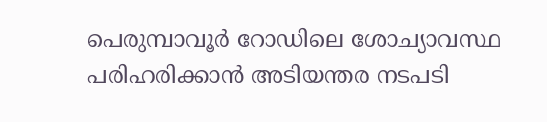പെരുമ്പാവൂർ റോഡിലെ ശോച്യാവസ്ഥ പരിഹരിക്കാൻ അടിയന്തര നടപടി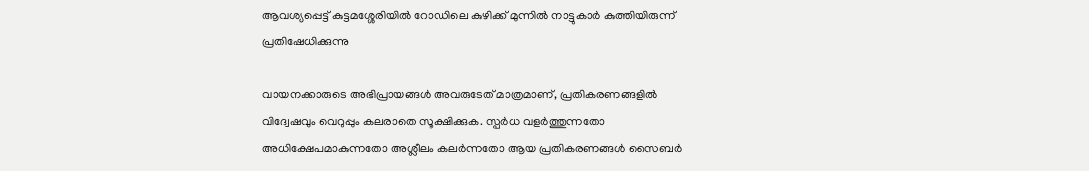ആവശ്യപ്പെട്ട് കുട്ടമശ്ശേരിയിൽ റോഡിലെ കുഴിക്ക് മുന്നിൽ നാട്ടുകാർ കുത്തിയിരുന്ന് പ്രതിഷേധിക്കുന്നു

വായനക്കാരുടെ അഭിപ്രായങ്ങള്‍ അവരുടേത് മാത്രമാണ്, പ്രതികരണങ്ങളിൽ വിദ്വേഷവും വെറുപ്പും കലരാതെ സൂക്ഷിക്കുക. സ്പർധ വളർത്തുന്നതോ അധിക്ഷേപമാകുന്നതോ അശ്ലീലം കലർന്നതോ ആയ പ്രതികരണങ്ങൾ സൈബർ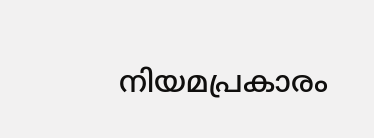നിയമപ്രകാരം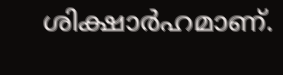ശിക്ഷാർഹമാണ്.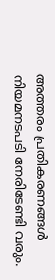അത്തരം പ്രതികരണങ്ങൾ നിയമനടപടി നേരിടേണ്ടി വരും.